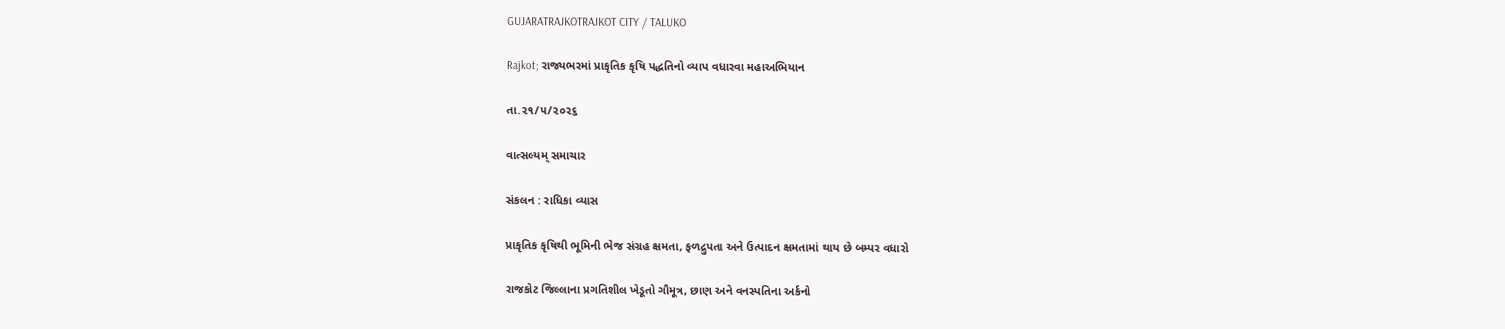GUJARATRAJKOTRAJKOT CITY / TALUKO

Rajkot; રાજ્યભરમાં પ્રાકૃતિક કૃષિ પદ્ધતિનો વ્યાપ વધારવા મહાઅભિયાન

તા.૨૧/૫/૨૦૨૬

વાત્સલ્યમ્ સમાચાર

સંકલન : રાધિકા વ્યાસ

પ્રાકૃતિક કૃષિથી ભૂમિની ભેજ સંગ્રહ ક્ષમતા, ફળદ્રુપતા અને ઉત્પાદન ક્ષમતામાં થાય છે બમ્પર વધારો

રાજકોટ જિલ્લાના પ્રગતિશીલ ખેડૂતો ગૌમૂત્ર, છાણ અને વનસ્પતિના અર્કનો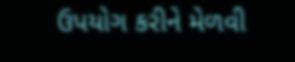ઉપયોગ કરીને મેળવી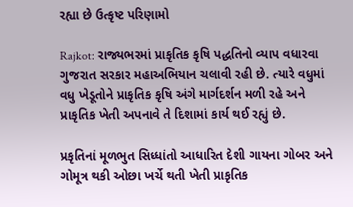રહ્યા છે ઉત્કૃષ્ટ પરિણામો

Rajkot: રાજ્યભરમાં પ્રાકૃતિક કૃષિ પદ્ધતિનો વ્યાપ વધારવા ગુજરાત સરકાર મહાઅભિયાન ચલાવી રહી છે. ત્યારે વધુમાં વધુ ખેડૂતોને પ્રાકૃતિક કૃષિ અંગે માર્ગદર્શન મળી રહે અને પ્રાકૃતિક ખેતી અપનાવે તે દિશામાં કાર્ય થઈ રહ્યું છે.

પ્રકૃતિનાં મૂળભુત સિધ્ધાંતો આધારિત દેશી ગાયના ગોબર અને ગોમૂત્ર થકી ઓછા ખર્ચે થતી ખેતી પ્રાકૃતિક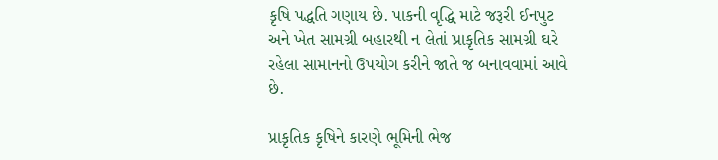કૃષિ પદ્ધતિ ગણાય છે. પાકની વૃદ્ધિ માટે જરૂરી ઈનપુટ અને ખેત સામગ્રી બહારથી ન લેતાં પ્રાકૃતિક સામગ્રી ઘરે રહેલા સામાનનો ઉપયોગ કરીને જાતે જ બનાવવામાં આવે છે.

પ્રાકૃતિક કૃષિને કારણે ભૂમિની ભેજ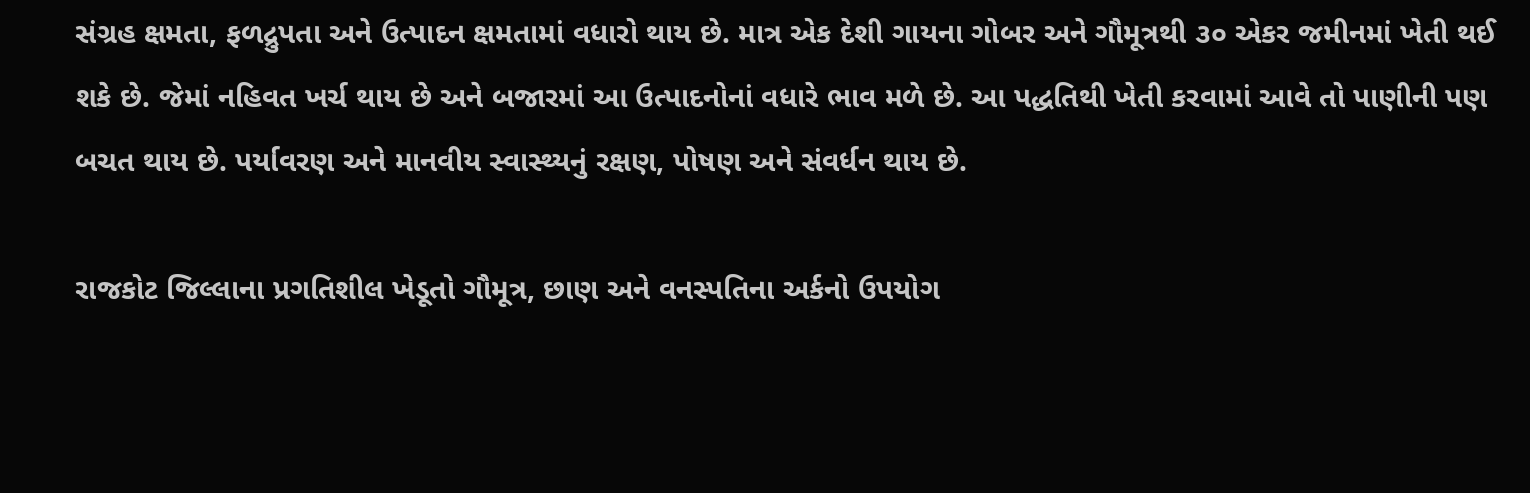સંગ્રહ ક્ષમતા, ફળદ્રુપતા અને ઉત્પાદન ક્ષમતામાં વધારો થાય છે. માત્ર એક દેશી ગાયના ગોબર અને ગૌમૂત્રથી ૩૦ એકર જમીનમાં ખેતી થઈ શકે છે. જેમાં નહિવત ખર્ચ થાય છે અને બજારમાં આ ઉત્પાદનોનાં વધારે ભાવ મળે છે. આ પદ્ધતિથી ખેતી કરવામાં આવે તો પાણીની પણ બચત થાય છે. પર્યાવરણ અને માનવીય સ્વાસ્થ્યનું રક્ષણ, પોષણ અને સંવર્ધન થાય છે.

રાજકોટ જિલ્લાના પ્રગતિશીલ ખેડૂતો ગૌમૂત્ર, છાણ અને વનસ્પતિના અર્કનો ઉપયોગ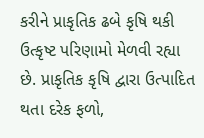કરીને પ્રાકૃતિક ઢબે કૃષિ થકી ઉત્કૃષ્ટ પરિણામો મેળવી રહ્યા છે. પ્રાકૃતિક કૃષિ દ્વારા ઉત્પાદિત થતા દરેક ફળો,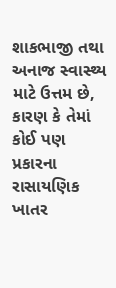શાકભાજી તથા અનાજ સ્વાસ્થ્ય માટે ઉત્તમ છે, કારણ કે તેમાં કોઈ પણ પ્રકારના રાસાયણિક ખાતર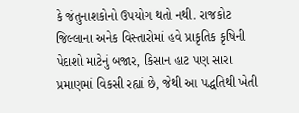કે જંતુનાશકોનો ઉપયોગ થતો નથી. રાજકોટ જિલ્લાના અનેક વિસ્તારોમાં હવે પ્રાકૃતિક કૃષિની પેદાશો માટેનું બજાર, કિસાન હાટ પણ સારા પ્રમાણમાં વિકસી રહ્યાં છે, જેથી આ પદ્ધતિથી ખેતી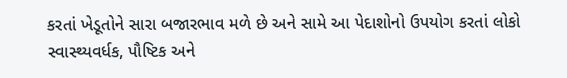કરતાં ખેડૂતોને સારા બજારભાવ મળે છે અને સામે આ પેદાશોનો ઉપયોગ કરતાં લોકો સ્વાસ્થ્યવર્ધક, પૌષ્ટિક અને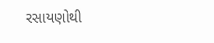રસાયણોથી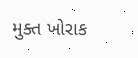મુક્ત ખોરાક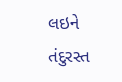લઇને તંદુરસ્ત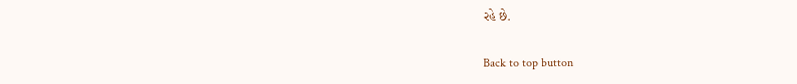રહે છે.

Back to top button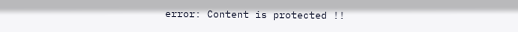error: Content is protected !!